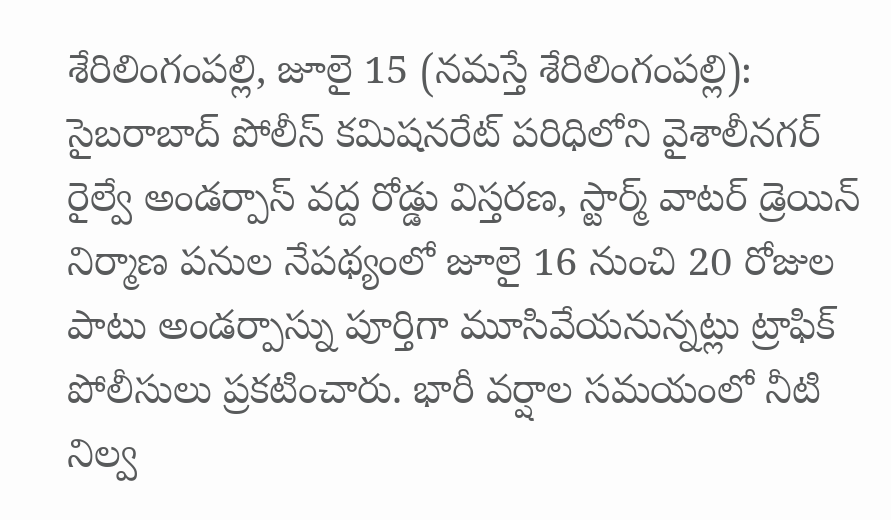శేరిలింగంపల్లి, జూలై 15 (నమస్తే శేరిలింగంపల్లి): సైబరాబాద్ పోలీస్ కమిషనరేట్ పరిధిలోని వైశాలీనగర్ రైల్వే అండర్పాస్ వద్ద రోడ్డు విస్తరణ, స్టార్మ్ వాటర్ డ్రెయిన్ నిర్మాణ పనుల నేపథ్యంలో జూలై 16 నుంచి 20 రోజుల పాటు అండర్పాస్ను పూర్తిగా మూసివేయనున్నట్లు ట్రాఫిక్ పోలీసులు ప్రకటించారు. భారీ వర్షాల సమయంలో నీటి నిల్వ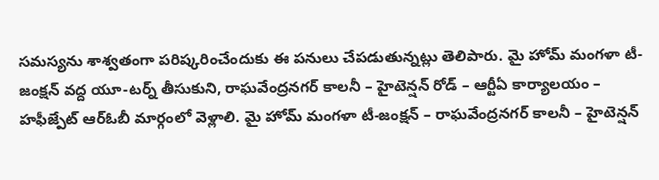సమస్యను శాశ్వతంగా పరిష్కరించేందుకు ఈ పనులు చేపడుతున్నట్లు తెలిపారు. మై హోమ్ మంగళా టీ-జంక్షన్ వద్ద యూ-టర్న్ తీసుకుని, రాఘవేంద్రనగర్ కాలనీ – హైటెన్షన్ రోడ్ – ఆర్టీఏ కార్యాలయం – హఫీజ్పేట్ ఆర్ఓబీ మార్గంలో వెళ్లాలి. మై హోమ్ మంగళా టీ-జంక్షన్ – రాఘవేంద్రనగర్ కాలనీ – హైటెన్షన్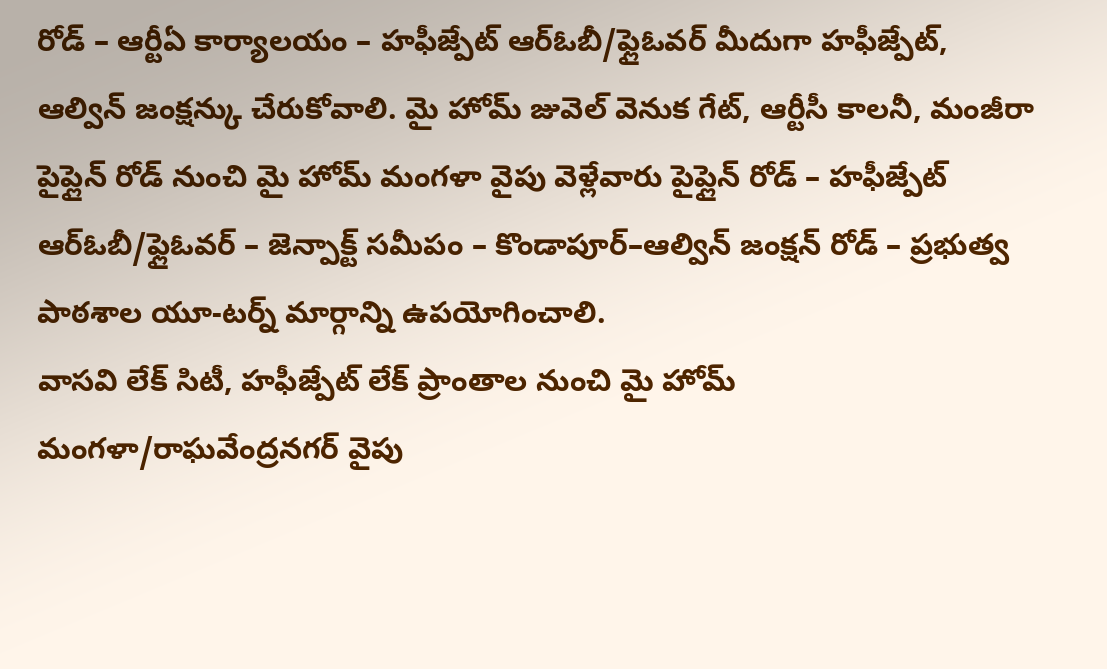రోడ్ – ఆర్టీఏ కార్యాలయం – హఫీజ్పేట్ ఆర్ఓబీ/ఫ్లైఓవర్ మీదుగా హఫీజ్పేట్, ఆల్విన్ జంక్షన్కు చేరుకోవాలి. మై హోమ్ జువెల్ వెనుక గేట్, ఆర్టీసీ కాలనీ, మంజీరా పైప్లైన్ రోడ్ నుంచి మై హోమ్ మంగళా వైపు వెళ్లేవారు పైప్లైన్ రోడ్ – హఫీజ్పేట్ ఆర్ఓబీ/ఫ్లైఓవర్ – జెన్పాక్ట్ సమీపం – కొండాపూర్–ఆల్విన్ జంక్షన్ రోడ్ – ప్రభుత్వ పాఠశాల యూ-టర్న్ మార్గాన్ని ఉపయోగించాలి.
వాసవి లేక్ సిటీ, హఫీజ్పేట్ లేక్ ప్రాంతాల నుంచి మై హోమ్ మంగళా/రాఘవేంద్రనగర్ వైపు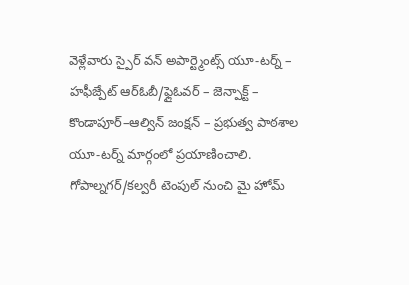వెళ్లేవారు స్పైర్ వన్ అపార్ట్మెంట్స్ యూ-టర్న్ – హఫీజ్పేట్ ఆర్ఓబీ/ఫ్లైఓవర్ – జెన్పాక్ట్ – కొండాపూర్–ఆల్విన్ జంక్షన్ – ప్రభుత్వ పాఠశాల యూ-టర్న్ మార్గంలో ప్రయాణించాలి. గోపాల్నగర్/కల్వరీ టెంపుల్ నుంచి మై హోమ్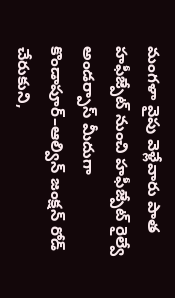మంగళా వైపు వెళ్లేవారు పాత హఫీజ్పేట్ నుంచి హఫీజ్పేట్ రైల్వే అండర్పాస్ మీదుగా కొండాపూర్–ఆల్విన్ జంక్షన్ రోడ్ చేరుకుని,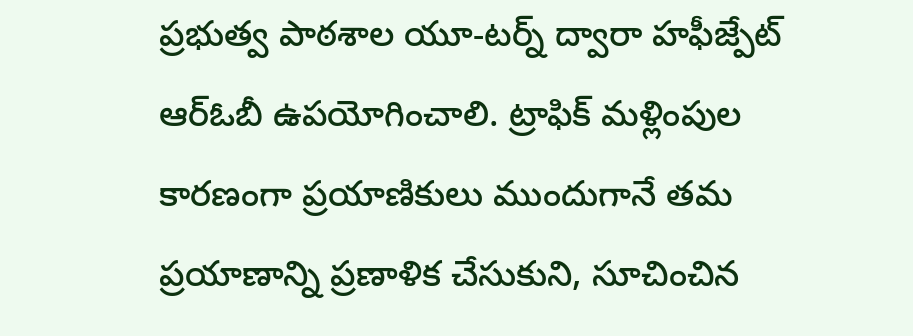ప్రభుత్వ పాఠశాల యూ-టర్న్ ద్వారా హఫీజ్పేట్ ఆర్ఓబీ ఉపయోగించాలి. ట్రాఫిక్ మళ్లింపుల కారణంగా ప్రయాణికులు ముందుగానే తమ ప్రయాణాన్ని ప్రణాళిక చేసుకుని, సూచించిన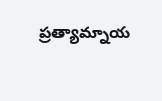ప్రత్యామ్నాయ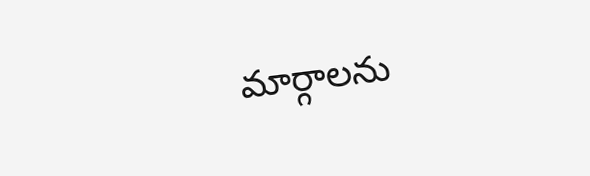మార్గాలను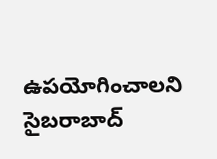ఉపయోగించాలని సైబరాబాద్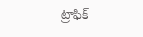ట్రాఫిక్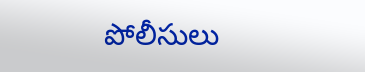పోలీసులు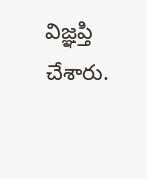విజ్ఞప్తి చేశారు.